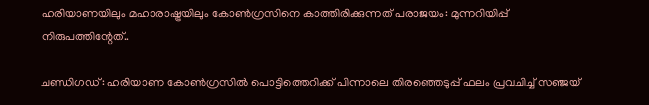ഹരിയാണയിലും മഹാരാഷ്ട്രയിലും കോൺഗ്രസിനെ കാത്തിരിക്കുന്നത് പരാജയം: മുന്നറിയിപ്പ് നിരുപത്തിന്റേത്..

ചണ്ഡിഗഡ്: ഹരിയാണ കോൺഗ്രസിൽ പൊട്ടിത്തെറിക്ക് പിന്നാലെ തിരഞ്ഞെടുപ്പ് ഫലം പ്രവചിച്ച് സഞ്ജയ്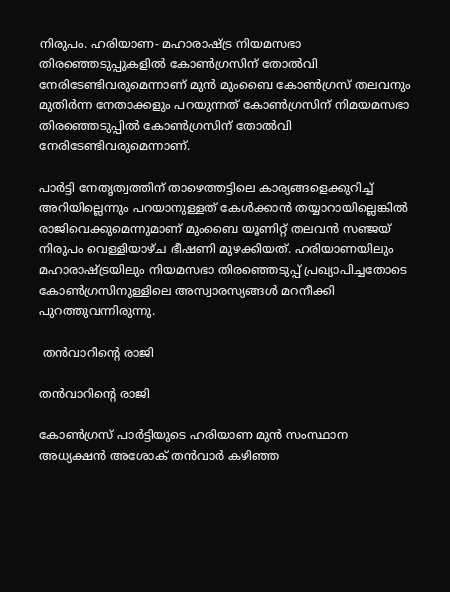നിരുപം. ഹരിയാണ- മഹാരാഷ്ട്ര നിയമസഭാ തിരഞ്ഞെടുപ്പുകളിൽ കോൺഗ്രസിന് തോൽവി നേരിടേണ്ടിവരുമെന്നാണ് മുൻ മുംബൈ കോൺഗ്രസ് തലവനും മുതിർന്ന നേതാക്കളും പറയുന്നത് കോൺഗ്രസിന് നിമയമസഭാ തിരഞ്ഞെടുപ്പിൽ കോൺഗ്രസിന് തോൽവി നേരിടേണ്ടിവരുമെന്നാണ്.

പാര്‍ട്ടി നേതൃത്വത്തിന് താഴെത്തട്ടിലെ കാര്യങ്ങളെക്കുറിച്ച് അറിയില്ലെന്നും പറയാനുള്ളത് കേള്‍ക്കാന്‍ തയ്യാറായില്ലെങ്കില്‍ രാജിവെക്കുമെന്നുമാണ് മുംബൈ യൂണിറ്റ് തലവന്‍ സഞ്ജയ് നിരുപം വെള്ളിയാഴ്ച ഭീഷണി മുഴക്കിയത്. ഹരിയാണയിലും മഹാരാഷ്ട്രയിലും നിയമസഭാ തിരഞ്ഞെടുപ്പ് പ്രഖ്യാപിച്ചതോടെ കോൺഗ്രസിനുള്ളിലെ അസ്വാരസ്യങ്ങൾ മറനീക്കി പുറത്തുവന്നിരുന്നു.

 തൻവാറിന്റെ രാജി

തൻവാറിന്റെ രാജി

കോൺഗ്രസ് പാര്‍ട്ടിയുടെ ഹരിയാണ മുന്‍ സംസ്ഥാന അധ്യക്ഷന്‍ അശോക് തന്‍വാര്‍ കഴിഞ്ഞ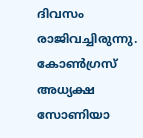ദിവസം രാജിവച്ചിരുന്നു. കോണ്‍ഗ്രസ് അധ്യക്ഷ സോണിയാ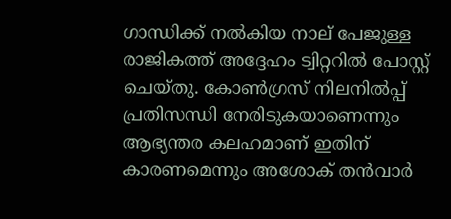ഗാന്ധിക്ക് നല്‍കിയ നാല് പേജുള്ള രാജികത്ത് അദ്ദേഹം ട്വിറ്ററില്‍ പോസ്റ്റ് ചെയ്തു. കോണ്‍ഗ്രസ് നിലനില്‍പ്പ് പ്രതിസന്ധി നേരിടുകയാണെന്നും ആഭ്യന്തര കലഹമാണ് ഇതിന് കാരണമെന്നും അശോക് തന്‍വാര്‍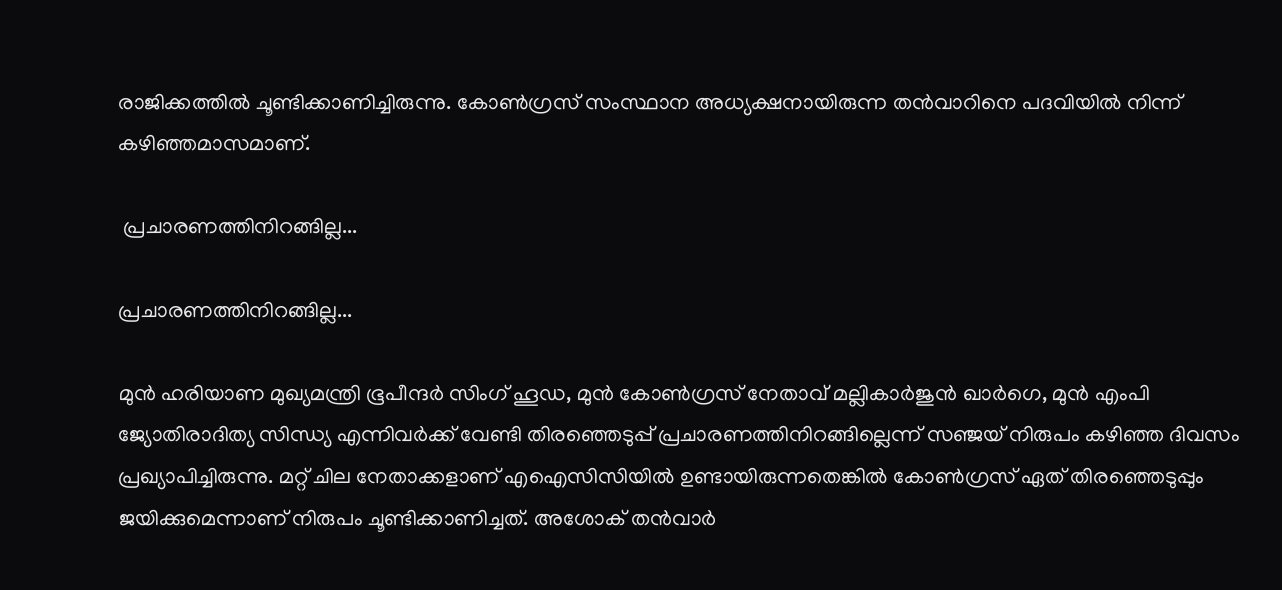രാജിക്കത്തില്‍ ചൂണ്ടിക്കാണിച്ചിരുന്നു. കോൺഗ്രസ് സംസ്ഥാന അധ്യക്ഷനായിരുന്ന തൻവാറിനെ പദവിയില്‍ നിന്ന് കഴിഞ്ഞമാസമാണ്.

 പ്രചാരണത്തിനിറങ്ങില്ല...

പ്രചാരണത്തിനിറങ്ങില്ല...

മുൻ ഹരിയാണ മുഖ്യമന്ത്രി ഭൂപീന്ദർ സിംഗ് ഹൂഡ, മുൻ കോൺഗ്രസ് നേതാവ് മല്ലികാർജുൻ ഖാർഗെ, മുൻ എംപി ജ്യോതിരാദിത്യ സിന്ധ്യ എന്നിവർക്ക് വേണ്ടി തിരഞ്ഞെടുപ്പ് പ്രചാരണത്തിനിറങ്ങില്ലെന്ന് സഞ്ജയ് നിരുപം കഴിഞ്ഞ ദിവസം പ്രഖ്യാപിച്ചിരുന്നു. മറ്റ് ചില നേതാക്കളാണ് എഐസിസിയിൽ ഉണ്ടായിരുന്നതെങ്കിൽ കോൺഗ്രസ് ഏത് തിരഞ്ഞെടുപ്പും ജയിക്കുമെന്നാണ് നിരുപം ചൂണ്ടിക്കാണിച്ചത്. അശോക് തൻവാർ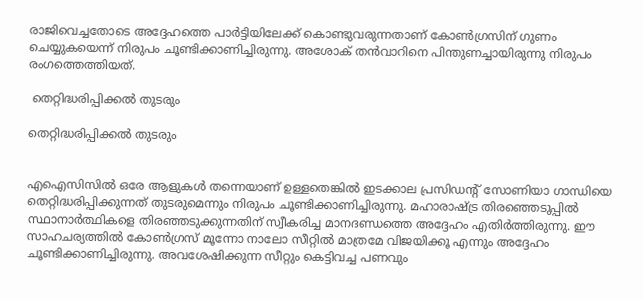രാജിവെച്ചതോടെ അദ്ദേഹത്തെ പാർട്ടിയിലേക്ക് കൊണ്ടുവരുന്നതാണ് കോൺഗ്രസിന് ഗുണം ചെയ്യുകയെന്ന് നിരുപം ചൂണ്ടിക്കാണിച്ചിരുന്നു. അശോക് തൻവാറിനെ പിന്തുണച്ചായിരുന്നു നിരുപം രംഗത്തെത്തിയത്.

 തെറ്റിദ്ധരിപ്പിക്കൽ തുടരും

തെറ്റിദ്ധരിപ്പിക്കൽ തുടരും


എഐസിസിൽ ഒരേ ആളുകൾ തന്നെയാണ് ഉള്ളതെങ്കിൽ ഇടക്കാല പ്രസിഡന്റ് സോണിയാ ഗാന്ധിയെ തെറ്റിദ്ധരിപ്പിക്കുന്നത് തുടരുമെന്നും നിരുപം ചൂണ്ടിക്കാണിച്ചിരുന്നു. മഹാരാഷ്ട്ര തിരഞ്ഞെടുപ്പിൽ സ്ഥാനാർത്ഥികളെ തിരഞ്ഞടുക്കുന്നതിന് സ്വീകരിച്ച മാനദണ്ഡത്തെ അദ്ദേഹം എതിർത്തിരുന്നു. ഈ സാഹചര്യത്തിൽ കോൺഗ്രസ് മൂന്നോ നാലോ സീറ്റിൽ മാത്രമേ വിജയിക്കൂ എന്നും അദ്ദേഹം ചൂണ്ടിക്കാണിച്ചിരുന്നു. അവശേഷിക്കുന്ന സീറ്റും കെട്ടിവച്ച പണവും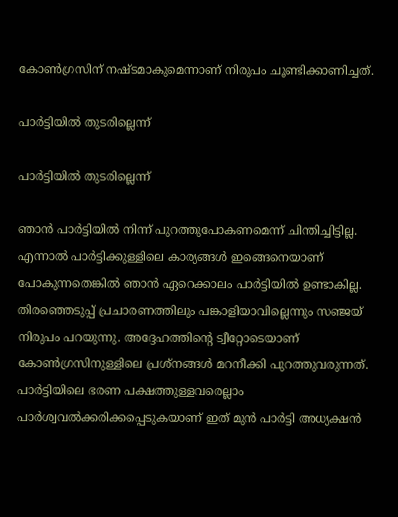കോൺഗ്രസിന് നഷ്ടമാകുമെന്നാണ് നിരുപം ചൂണ്ടിക്കാണിച്ചത്.

പാർട്ടിയിൽ തുടരില്ലെന്ന്

പാർട്ടിയിൽ തുടരില്ലെന്ന്

ഞാന്‍ പാര്‍ട്ടിയില്‍ നിന്ന് പുറത്തുപോകണമെന്ന് ചിന്തിച്ചിട്ടില്ല. എന്നാല്‍ പാര്‍ട്ടിക്കുള്ളിലെ കാര്യങ്ങള്‍ ഇങ്ങെനെയാണ് പോകുന്നതെങ്കില്‍ ഞാന്‍ ഏറെക്കാലം പാര്‍ട്ടിയില്‍ ഉണ്ടാകില്ല. തിരഞ്ഞെടുപ്പ് പ്രചാരണത്തിലും പങ്കാളിയാവില്ലെന്നും സഞ്ജയ് നിരുപം പറയുന്നു. അദ്ദേഹത്തിന്റെ ട്വീറ്റോടെയാണ് കോണ്‍ഗ്രസിനുള്ളിലെ പ്രശ്നങ്ങള്‍ മറനീക്കി പുറത്തുവരുന്നത്. പാര്‍ട്ടിയിലെ ഭരണ പക്ഷത്തുള്ളവരെല്ലാം പാര്‍ശ്വവല്‍ക്കരിക്കപ്പെടുകയാണ് ഇത് മുന്‍ പാര്‍ട്ടി അധ്യക്ഷന്‍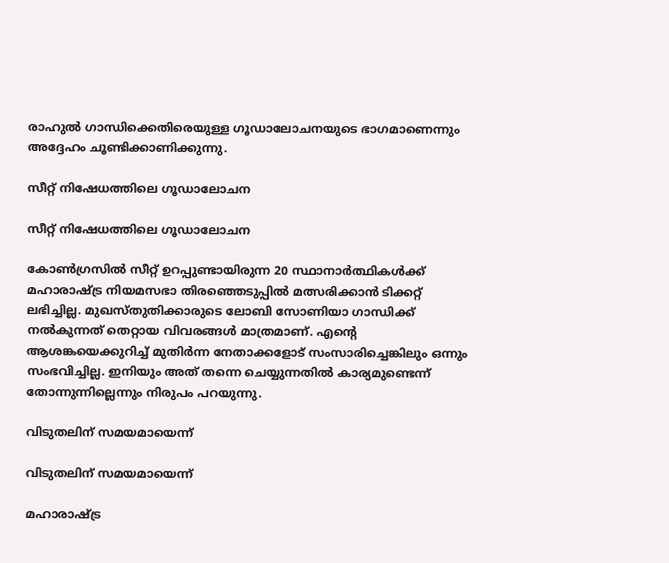രാഹുല്‍ ഗാന്ധിക്കെതിരെയുള്ള ഗൂഡാലോചനയുടെ ഭാഗമാണെന്നും അദ്ദേഹം ചൂണ്ടിക്കാണിക്കുന്നു.

സീറ്റ് നിഷേധത്തിലെ ഗൂഡാലോചന

സീറ്റ് നിഷേധത്തിലെ ഗൂഡാലോചന

കോണ്‍ഗ്രസില്‍ സീറ്റ് ഉറപ്പുണ്ടായിരുന്ന 20 സ്ഥാനാര്‍ത്ഥികള്‍ക്ക് മഹാരാഷ്ട്ര നിയമസഭാ തിരഞ്ഞെടുപ്പില്‍ മത്സരിക്കാന്‍ ടിക്കറ്റ് ലഭിച്ചില്ല. മുഖസ്തുതിക്കാരുടെ ലോബി സോണിയാ ഗാന്ധിക്ക് നല്‍കുന്നത് തെറ്റായ വിവരങ്ങള്‍ മാത്രമാണ്. എന്റെ ആശങ്കയെക്കുറിച്ച് മുതിര്‍ന്ന നേതാക്കളോട് സംസാരിച്ചെങ്കിലും ഒന്നും സംഭവിച്ചില്ല. ഇനിയും അത് തന്നെ ചെയ്യുന്നതില്‍ കാര്യമുണ്ടെന്ന് തോന്നുന്നില്ലെന്നും നിരുപം പറയുന്നു.

വിടുതലിന് സമയമായെന്ന്

വിടുതലിന് സമയമായെന്ന്

മഹാരാഷ്ട്ര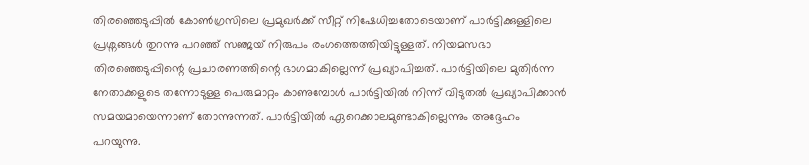തിര‍ഞ്ഞെടുപ്പില്‍ കോണ്‍ഗ്രസിലെ പ്രമുഖര്‍ക്ക് സീറ്റ് നിഷേധിച്ചതോടെയാണ് പാര്‍ട്ടിക്കുള്ളിലെ പ്രശ്നങ്ങള്‍ തുറന്നു പറഞ്ഞ് സഞ്ജയ് നിരുപം രംഗത്തെത്തിയിട്ടുള്ളത്. നിയമസഭാ തിരഞ്ഞെടുപ്പിന്റെ പ്രചാരണത്തിന്റെ ഭാഗമാകില്ലെന്ന് പ്രഖ്യാപിച്ചത്. പാര്‍ട്ടിയിലെ മുതിര്‍ന്ന നേതാക്കളുടെ തന്നോടുള്ള പെരുമാറ്റം കാണുമ്പോള്‍ പാര്‍ട്ടിയില്‍ നിന്ന് വിടുതല്‍ പ്രഖ്യാപിക്കാന്‍ സമയമായെന്നാണ് തോന്നുന്നത്. പാര്‍ട്ടിയില്‍ ഏറെക്കാലമുണ്ടാകില്ലെന്നും അദ്ദേഹം പറയുന്നു.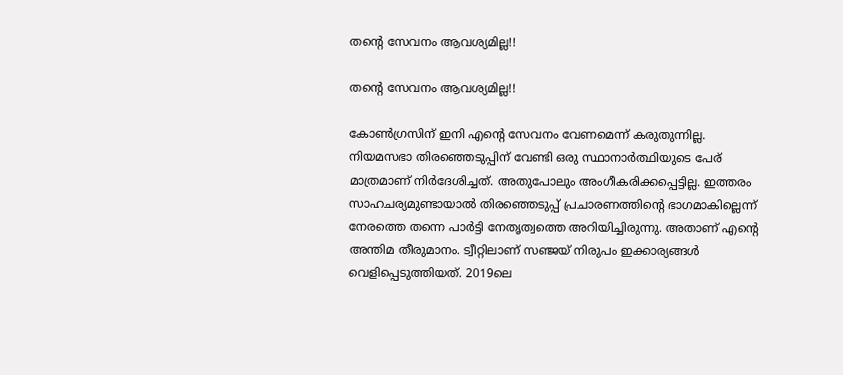തന്റെ‍ സേവനം ആവശ്യമില്ല!!

തന്റെ‍ സേവനം ആവശ്യമില്ല!!

കോണ്‍ഗ്രസിന് ഇനി എന്റെ സേവനം വേണമെന്ന് കരുതുന്നില്ല. നിയമസഭാ തിര‍ഞ്ഞെടുപ്പിന് വേണ്ടി ഒരു സ്ഥാനാര്‍ത്ഥിയുടെ പേര് മാത്രമാണ് നിര്‍ദേശിച്ചത്. അതുപോലും അംഗീകരിക്കപ്പെട്ടില്ല. ഇത്തരം സാഹചര്യമുണ്ടായാല്‍ തിരഞ്ഞെടുപ്പ് പ്രചാരണത്തിന്റെ ഭാഗമാകില്ലെന്ന് നേരത്തെ തന്നെ പാര്‍ട്ടി നേതൃത്വത്തെ അറിയിച്ചിരുന്നു. അതാണ് എന്റെ അന്തിമ തീരുമാനം. ട്വീറ്റിലാണ് സഞ്ജയ് നിരുപം ഇക്കാര്യങ്ങള്‍ വെളിപ്പെടുത്തിയത്. 2019ലെ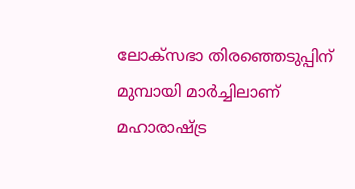ലോക്സഭാ തിരഞ്ഞെടുപ്പിന് മുമ്പായി മാര്‍ച്ചിലാണ് മഹാരാഷ്ട്ര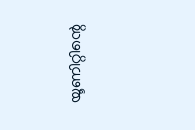യൂണിറ്റിന്റെ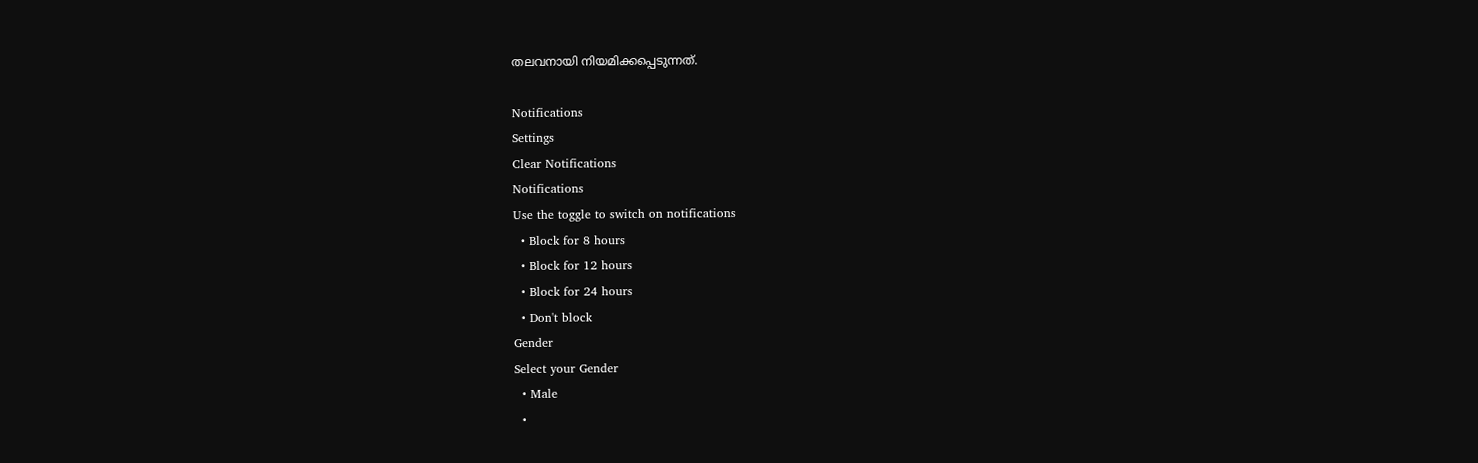തലവനായി നിയമിക്കപ്പെടുന്നത്.

Notifications
Settings
Clear Notifications
Notifications
Use the toggle to switch on notifications
  • Block for 8 hours
  • Block for 12 hours
  • Block for 24 hours
  • Don't block
Gender
Select your Gender
  • Male
  •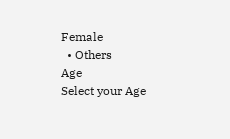Female
  • Others
Age
Select your Age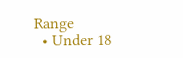Range
  • Under 18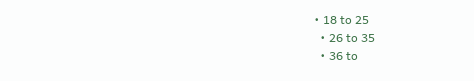• 18 to 25
  • 26 to 35
  • 36 to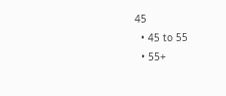45
  • 45 to 55
  • 55+